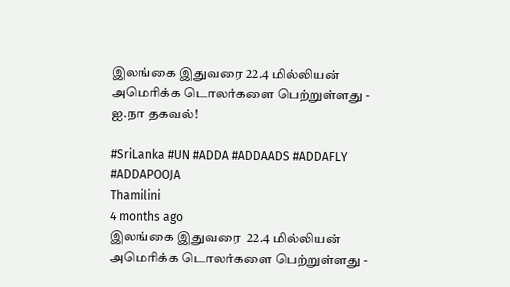இலங்கை இதுவரை 22.4 மில்லியன் அமெரிக்க டொலர்களை பெற்றுள்ளது - ஐ.நா தகவல்!

#SriLanka #UN #ADDA #ADDAADS #ADDAFLY #ADDAPOOJA
Thamilini
4 months ago
இலங்கை இதுவரை  22.4 மில்லியன் அமெரிக்க டொலர்களை பெற்றுள்ளது -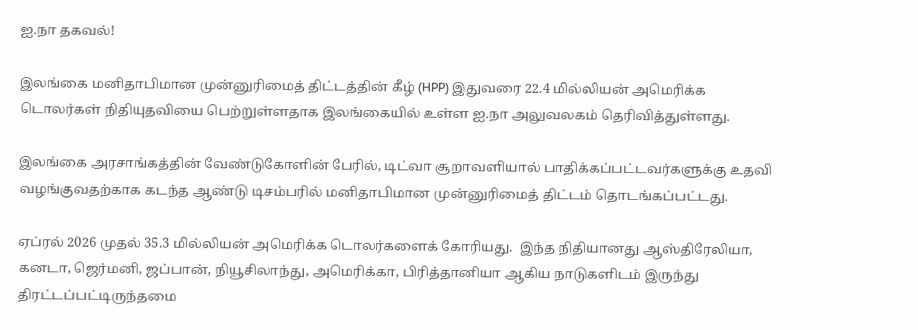ஐ.நா தகவல்!

இலங்கை மனிதாபிமான முன்னுரிமைத் திட்டத்தின் கீழ் (HPP) இதுவரை 22.4 மில்லியன் அமெரிக்க டொலர்கள் நிதியுதவியை பெற்றுள்ளதாக இலங்கையில் உள்ள ஐ.நா அலுவலகம் தெரிவித்துள்ளது.

இலங்கை அரசாங்கத்தின் வேண்டுகோளின் பேரில், டிட்வா சூறாவளியால் பாதிக்கப்பட்டவர்களுக்கு உதவி வழங்குவதற்காக கடந்த ஆண்டு டிசம்பரில் மனிதாபிமான முன்னுரிமைத் திட்டம் தொடங்கப்பட்டது.

ஏப்ரல் 2026 முதல் 35.3 மில்லியன் அமெரிக்க டொலர்களைக் கோரியது.  இந்த நிதியானது ஆஸ்திரேலியா, கனடா, ஜெர்மனி, ஜப்பான், நியூசிலாந்து, அமெரிக்கா, பிரித்தானியா ஆகிய நாடுகளிடம் இருந்து திரட்டப்பட்டிருந்தமை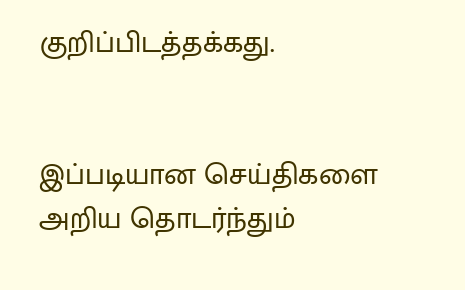குறிப்பிடத்தக்கது.


இப்படியான செய்திகளை அறிய தொடர்ந்தும்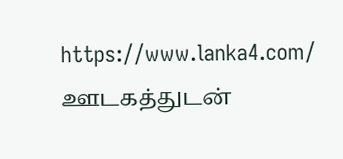https://www.lanka4.com/ ஊடகத்துடன்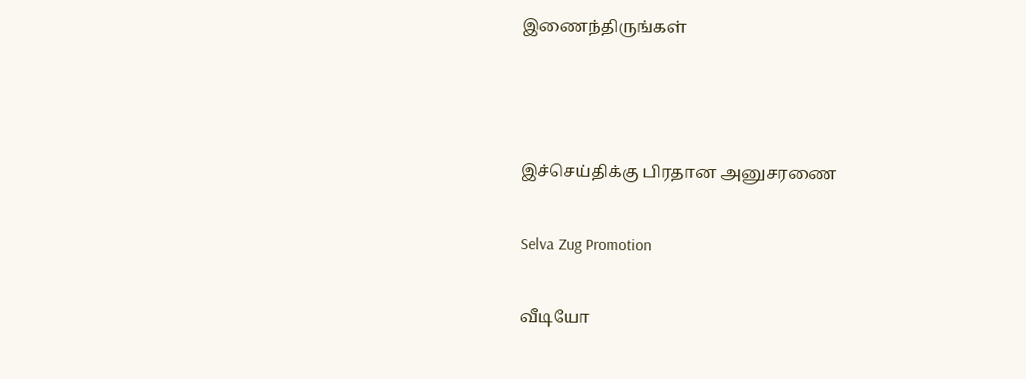இணைந்திருங்கள்



இச்செய்திக்கு பிரதான அனுசரணை

Selva Zug Promotion

வீடியோ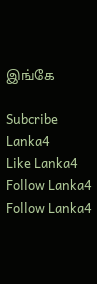இங்கே

Subcribe Lanka4
Like Lanka4
Follow Lanka4
Follow Lanka4